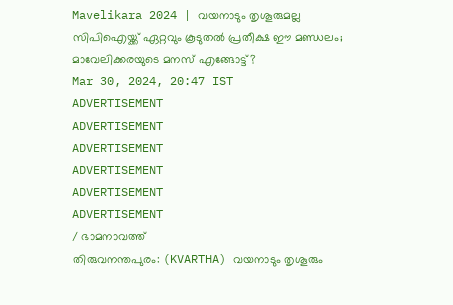Mavelikara 2024 | വയനാടും തൃശൂരുമല്ല സിപിഐയ്ക്ക് ഏറ്റവും കൂടുതൽ പ്രതീക്ഷ ഈ മണ്ഡലം; മാവേലിക്കരയുടെ മനസ് എങ്ങോട്ട്?
Mar 30, 2024, 20:47 IST
ADVERTISEMENT
ADVERTISEMENT
ADVERTISEMENT
ADVERTISEMENT
ADVERTISEMENT
ADVERTISEMENT
/ ഭാമനാവത്ത്
തിരുവനന്തപുരം: (KVARTHA) വയനാടും തൃശൂരും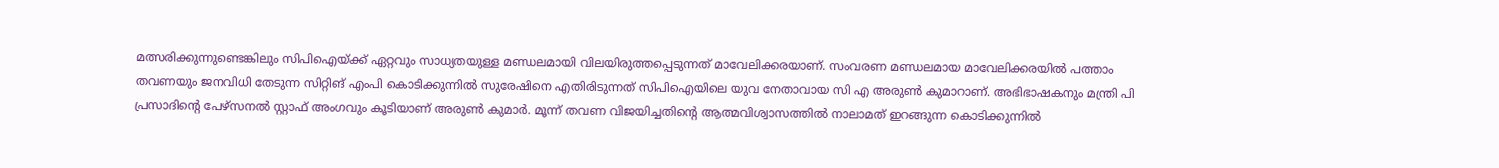മത്സരിക്കുന്നുണ്ടെങ്കിലും സിപിഐയ്ക്ക് ഏറ്റവും സാധ്യതയുള്ള മണ്ഡലമായി വിലയിരുത്തപ്പെടുന്നത് മാവേലിക്കരയാണ്. സംവരണ മണ്ഡലമായ മാവേലിക്കരയിൽ പത്താം തവണയും ജനവിധി തേടുന്ന സിറ്റിങ് എംപി കൊടിക്കുന്നിൽ സുരേഷിനെ എതിരിടുന്നത് സിപിഐയിലെ യുവ നേതാവായ സി എ അരുൺ കുമാറാണ്. അഭിഭാഷകനും മന്ത്രി പി പ്രസാദിൻ്റെ പേഴ്സനൽ സ്റ്റാഫ് അംഗവും കൂടിയാണ് അരുൺ കുമാർ. മൂന്ന് തവണ വിജയിച്ചതിൻ്റെ ആത്മവിശ്വാസത്തിൽ നാലാമത് ഇറങ്ങുന്ന കൊടിക്കുന്നിൽ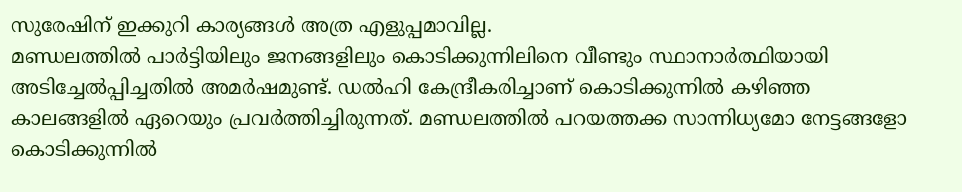സുരേഷിന് ഇക്കുറി കാര്യങ്ങൾ അത്ര എളുപ്പമാവില്ല.
മണ്ഡലത്തിൽ പാർട്ടിയിലും ജനങ്ങളിലും കൊടിക്കുന്നിലിനെ വീണ്ടും സ്ഥാനാർത്ഥിയായി അടിച്ചേൽപ്പിച്ചതിൽ അമർഷമുണ്ട്. ഡൽഹി കേന്ദ്രീകരിച്ചാണ് കൊടിക്കുന്നിൽ കഴിഞ്ഞ കാലങ്ങളിൽ ഏറെയും പ്രവർത്തിച്ചിരുന്നത്. മണ്ഡലത്തിൽ പറയത്തക്ക സാന്നിധ്യമോ നേട്ടങ്ങളോ കൊടിക്കുന്നിൽ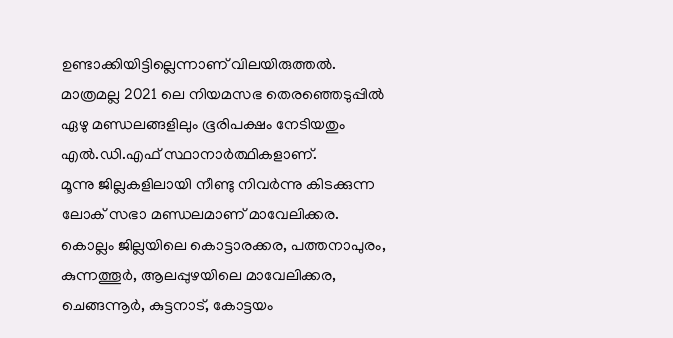ഉണ്ടാക്കിയിട്ടില്ലെന്നാണ് വിലയിരുത്തൽ. മാത്രമല്ല 2021 ലെ നിയമസഭ തെരഞ്ഞെടുപ്പിൽ ഏഴു മണ്ഡലങ്ങളിലും ഭൂരിപക്ഷം നേടിയതും എൽ.ഡി.എഫ് സ്ഥാനാർത്ഥികളാണ്.
മൂന്നു ജില്ലകളിലായി നീണ്ടു നിവർന്നു കിടക്കുന്ന ലോക് സഭാ മണ്ഡലമാണ് മാവേലിക്കര. കൊല്ലം ജില്ലയിലെ കൊട്ടാരക്കര, പത്തനാപുരം, കുന്നത്തൂർ, ആലപ്പുഴയിലെ മാവേലിക്കര, ചെങ്ങന്നൂർ, കുട്ടനാട്, കോട്ടയം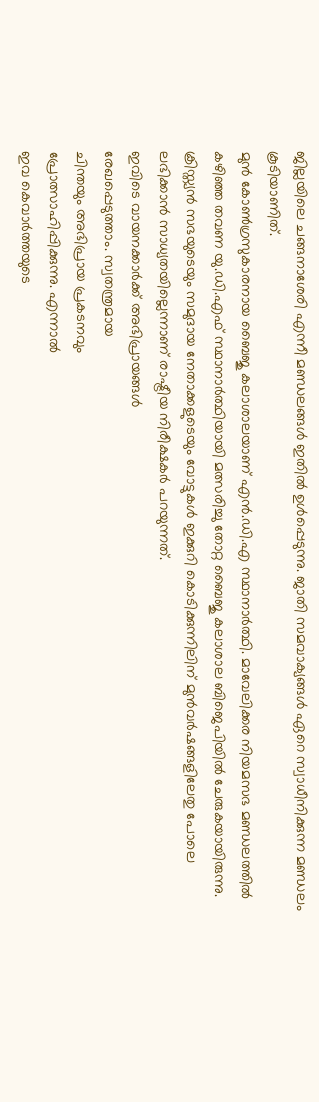ജില്ലയിലെ ചങ്ങനാശേരി എന്നീ മണ്ഡലങ്ങൾ ഇതിൽ ഉൾപ്പെടുന്നു. ജാതി സമവാക്യങ്ങൾ ഏറെ സ്വാധീനിക്കുന്ന മണ്ഡലം കൂടിയാണിത്.
മുൻ കോൺഗ്രസുകാരനായ ബൈജു കലാശാലയാണ് എൻ.ഡി.എ സ്ഥാനാർത്ഥി. മാവേലിക്കര നിയമസഭ മണ്ഡലത്തിൽ കഴിഞ്ഞ തവണ യു.ഡി.എഫ് സ്ഥാനാർത്ഥിയായി മത്സരിച്ചു തോറ്റ ബൈജു കലാശാല ബിജെപിയിൽ ചേരുകയായിരുന്നു. ക്രിസ്ത്യൻ സഭയുടെയും സമുദായ നേതാക്കളുടെയും വോട്ടുകൾ ഇക്കുറി കൊടിക്കുന്നിലിന് മുൻവർഷങ്ങളിലേതു പോലെ ലഭിക്കാൻ സാധ്യതയില്ലെന്നാണ് രാഷ്ട്രീയ നിരീക്ഷകർ പറയുന്നത്.
ഇവിടെ വായനക്കാർക്ക് അഭിപ്രായങ്ങൾ
രേഖപ്പെടുത്താം. സ്വതന്ത്രമായ
ചിന്തയും അഭിപ്രായ പ്രകടനവും
പ്രോത്സാഹിപ്പിക്കുന്നു. എന്നാൽ
ഇവ കെവാർത്തയുടെ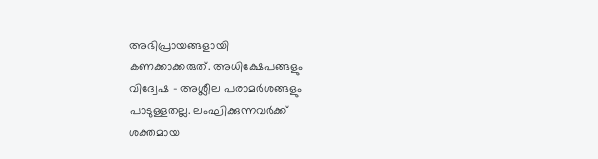അഭിപ്രായങ്ങളായി
കണക്കാക്കരുത്. അധിക്ഷേപങ്ങളും
വിദ്വേഷ - അശ്ലീല പരാമർശങ്ങളും
പാടുള്ളതല്ല. ലംഘിക്കുന്നവർക്ക്
ശക്തമായ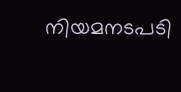നിയമനടപടി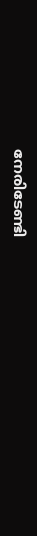നേരിടേണ്ടി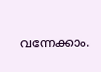വന്നേക്കാം.